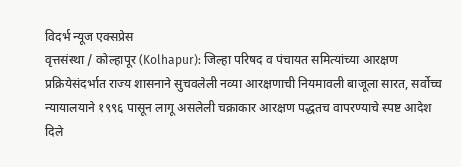विदर्भ न्यूज एक्सप्रेस
वृत्तसंस्था / कोल्हापूर (Kolhapur): जिल्हा परिषद व पंचायत समित्यांच्या आरक्षण प्रक्रियेसंदर्भात राज्य शासनाने सुचवलेली नव्या आरक्षणाची नियमावली बाजूला सारत, सर्वोच्च न्यायालयाने १९९६ पासून लागू असलेली चक्राकार आरक्षण पद्धतच वापरण्याचे स्पष्ट आदेश दिले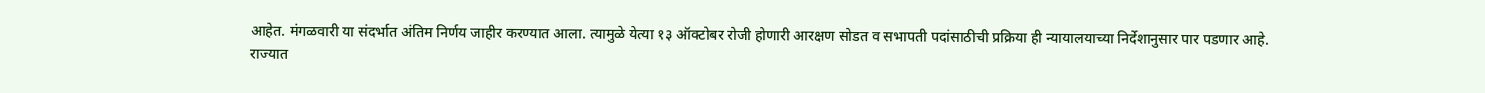आहेत. मंगळवारी या संदर्भात अंतिम निर्णय जाहीर करण्यात आला. त्यामुळे येत्या १३ ऑक्टोबर रोजी होणारी आरक्षण सोडत व सभापती पदांसाठीची प्रक्रिया ही न्यायालयाच्या निर्देशानुसार पार पडणार आहे.
राज्यात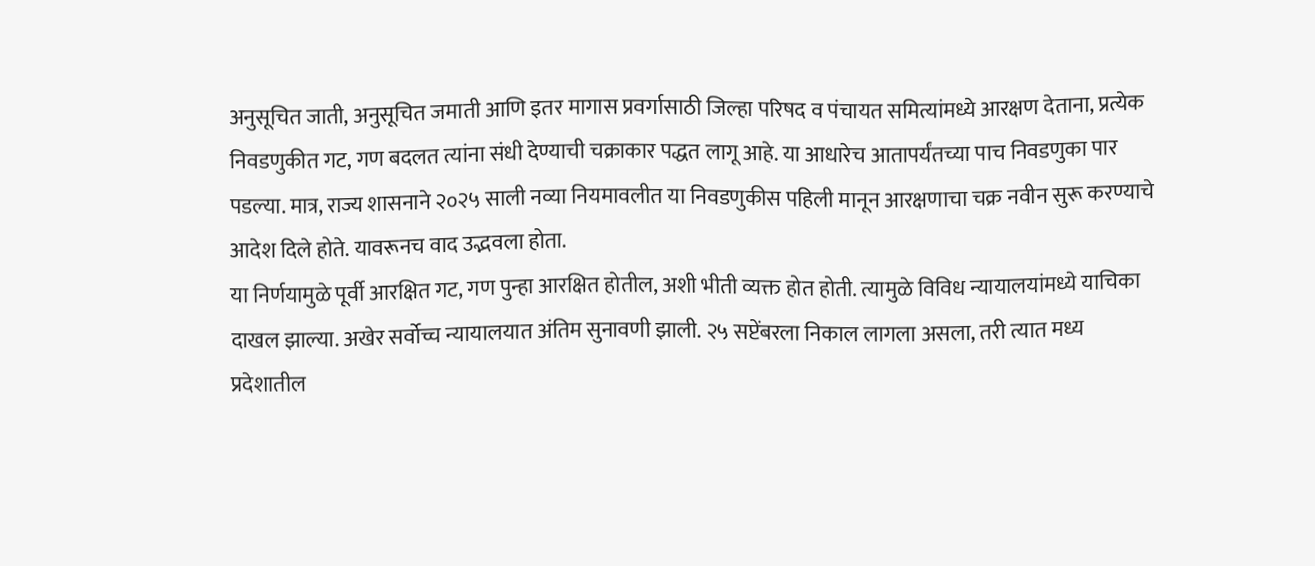अनुसूचित जाती, अनुसूचित जमाती आणि इतर मागास प्रवर्गासाठी जिल्हा परिषद व पंचायत समित्यांमध्ये आरक्षण देताना, प्रत्येक निवडणुकीत गट, गण बदलत त्यांना संधी देण्याची चक्राकार पद्धत लागू आहे. या आधारेच आतापर्यंतच्या पाच निवडणुका पार पडल्या. मात्र, राज्य शासनाने २०२५ साली नव्या नियमावलीत या निवडणुकीस पहिली मानून आरक्षणाचा चक्र नवीन सुरू करण्याचे आदेश दिले होते. यावरूनच वाद उद्भवला होता.
या निर्णयामुळे पूर्वी आरक्षित गट, गण पुन्हा आरक्षित होतील, अशी भीती व्यक्त होत होती. त्यामुळे विविध न्यायालयांमध्ये याचिका दाखल झाल्या. अखेर सर्वोच्च न्यायालयात अंतिम सुनावणी झाली. २५ सप्टेंबरला निकाल लागला असला, तरी त्यात मध्य प्रदेशातील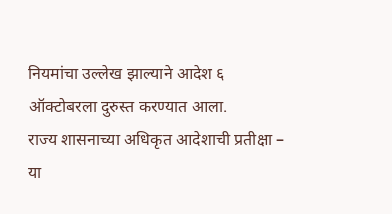नियमांचा उल्लेख झाल्याने आदेश ६ ऑक्टोबरला दुरुस्त करण्यात आला.
राज्य शासनाच्या अधिकृत आदेशाची प्रतीक्षा –
या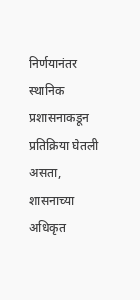निर्णयानंतर स्थानिक प्रशासनाकडून प्रतिक्रिया घेतली असता, शासनाच्या अधिकृत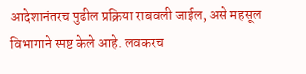आदेशानंतरच पुढील प्रक्रिया राबवली जाईल, असे महसूल विभागाने स्पष्ट केले आहे. लवकरच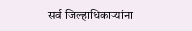सर्व जिल्हाधिकाऱ्यांना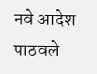नवे आदेश पाठवले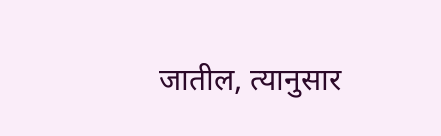जातील, त्यानुसार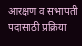आरक्षण व सभापती पदासाठी प्रक्रिया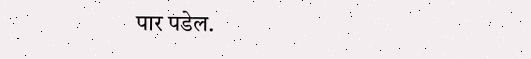पार पडेल.